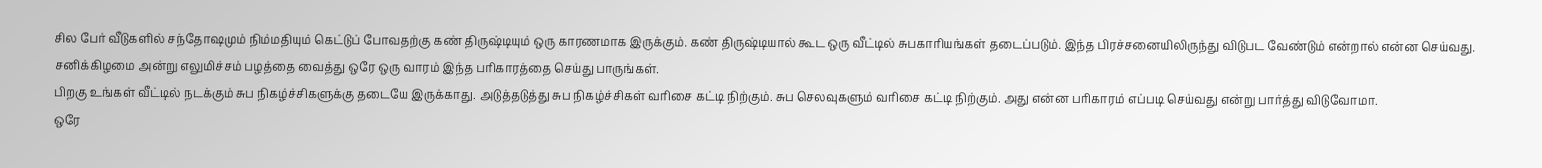சில பேர் வீடுகளில் சந்தோஷமும் நிம்மதியும் கெட்டுப் போவதற்கு கண் திருஷ்டியும் ஒரு காரணமாக இருக்கும். கண் திருஷ்டியால் கூட ஒரு வீட்டில் சுபகாரியங்கள் தடைப்படும். இந்த பிரச்சனையிலிருந்து விடுபட வேண்டும் என்றால் என்ன செய்வது. சனிக்கிழமை அன்று எலுமிச்சம் பழத்தை வைத்து ஒரே ஒரு வாரம் இந்த பரிகாரத்தை செய்து பாருங்கள்.
பிறகு உங்கள் வீட்டில் நடக்கும் சுப நிகழ்ச்சிகளுக்கு தடையே இருக்காது. அடுத்தடுத்து சுப நிகழ்ச்சிகள் வரிசை கட்டி நிற்கும். சுப செலவுகளும் வரிசை கட்டி நிற்கும். அது என்ன பரிகாரம் எப்படி செய்வது என்று பார்த்து விடுவோமா.
ஒரே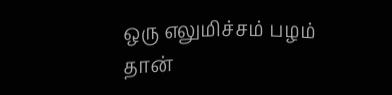ஒரு எலுமிச்சம் பழம் தான்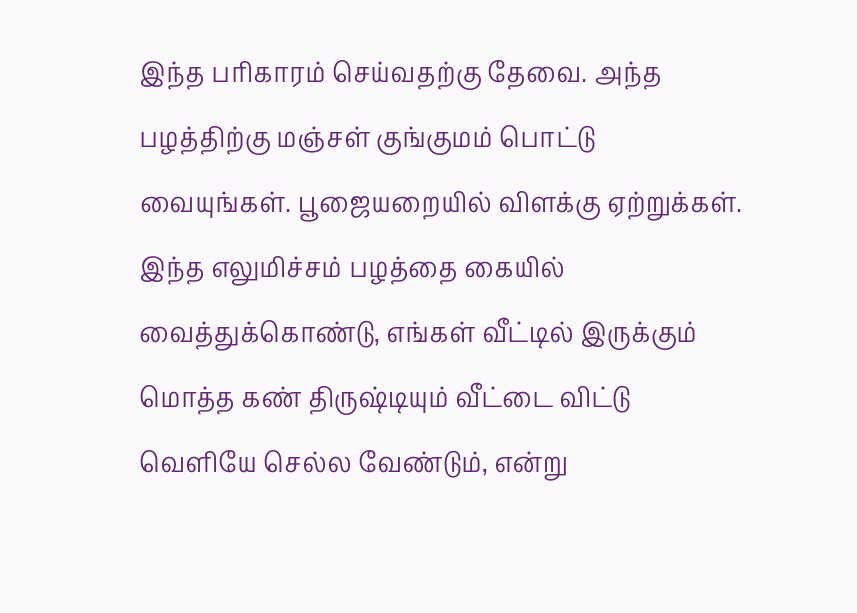இந்த பரிகாரம் செய்வதற்கு தேவை. அந்த பழத்திற்கு மஞ்சள் குங்குமம் பொட்டு வையுங்கள். பூஜையறையில் விளக்கு ஏற்றுக்கள். இந்த எலுமிச்சம் பழத்தை கையில் வைத்துக்கொண்டு, எங்கள் வீட்டில் இருக்கும் மொத்த கண் திருஷ்டியும் வீட்டை விட்டு வெளியே செல்ல வேண்டும், என்று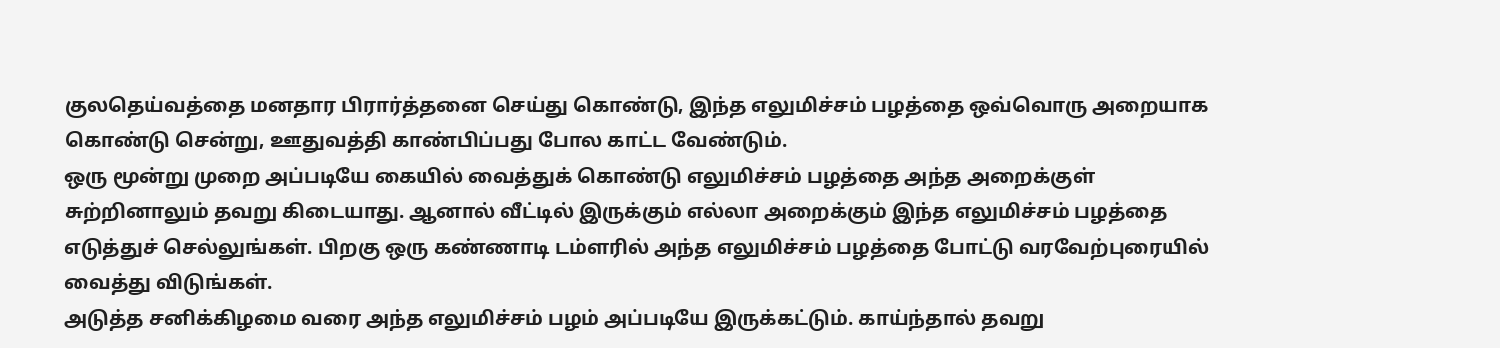குலதெய்வத்தை மனதார பிரார்த்தனை செய்து கொண்டு, இந்த எலுமிச்சம் பழத்தை ஒவ்வொரு அறையாக கொண்டு சென்று, ஊதுவத்தி காண்பிப்பது போல காட்ட வேண்டும்.
ஒரு மூன்று முறை அப்படியே கையில் வைத்துக் கொண்டு எலுமிச்சம் பழத்தை அந்த அறைக்குள் சுற்றினாலும் தவறு கிடையாது. ஆனால் வீட்டில் இருக்கும் எல்லா அறைக்கும் இந்த எலுமிச்சம் பழத்தை எடுத்துச் செல்லுங்கள். பிறகு ஒரு கண்ணாடி டம்ளரில் அந்த எலுமிச்சம் பழத்தை போட்டு வரவேற்புரையில் வைத்து விடுங்கள்.
அடுத்த சனிக்கிழமை வரை அந்த எலுமிச்சம் பழம் அப்படியே இருக்கட்டும். காய்ந்தால் தவறு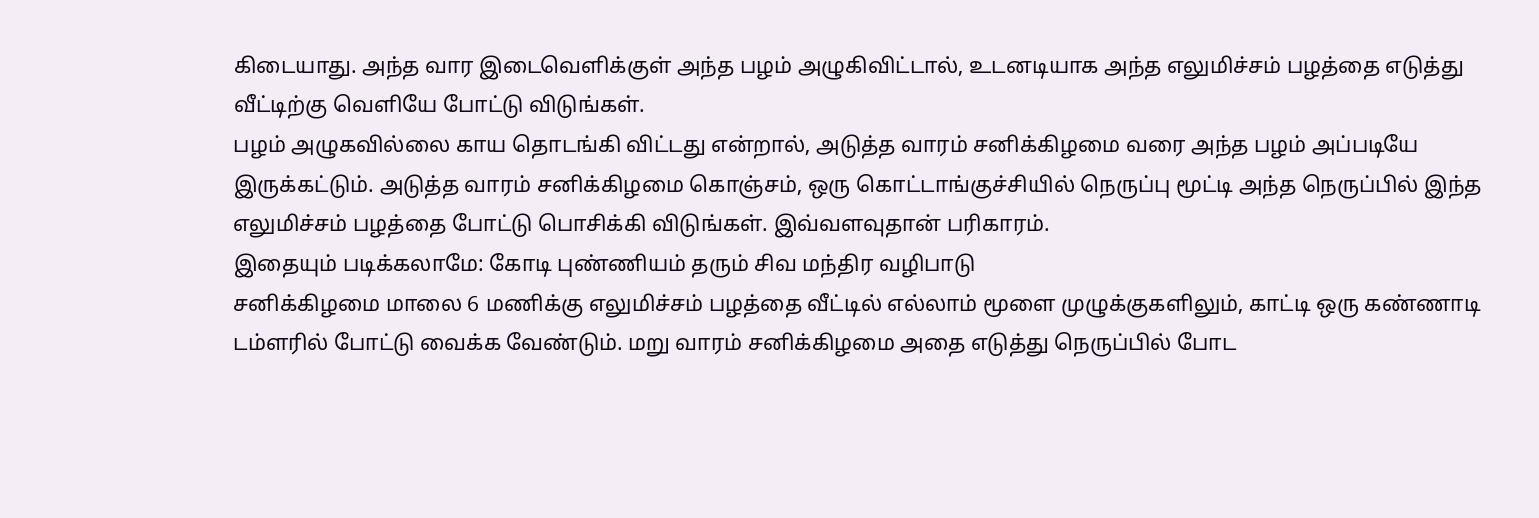கிடையாது. அந்த வார இடைவெளிக்குள் அந்த பழம் அழுகிவிட்டால், உடனடியாக அந்த எலுமிச்சம் பழத்தை எடுத்து வீட்டிற்கு வெளியே போட்டு விடுங்கள்.
பழம் அழுகவில்லை காய தொடங்கி விட்டது என்றால், அடுத்த வாரம் சனிக்கிழமை வரை அந்த பழம் அப்படியே இருக்கட்டும். அடுத்த வாரம் சனிக்கிழமை கொஞ்சம், ஒரு கொட்டாங்குச்சியில் நெருப்பு மூட்டி அந்த நெருப்பில் இந்த எலுமிச்சம் பழத்தை போட்டு பொசிக்கி விடுங்கள். இவ்வளவுதான் பரிகாரம்.
இதையும் படிக்கலாமே: கோடி புண்ணியம் தரும் சிவ மந்திர வழிபாடு
சனிக்கிழமை மாலை 6 மணிக்கு எலுமிச்சம் பழத்தை வீட்டில் எல்லாம் மூளை முழுக்குகளிலும், காட்டி ஒரு கண்ணாடி டம்ளரில் போட்டு வைக்க வேண்டும். மறு வாரம் சனிக்கிழமை அதை எடுத்து நெருப்பில் போட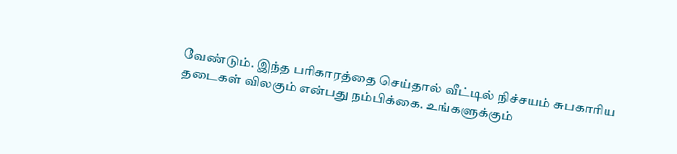வேண்டும். இந்த பரிகாரத்தை செய்தால் வீட்டில் நிச்சயம் சுபகாரிய தடைகள் விலகும் என்பது நம்பிக்கை. உங்களுக்கும்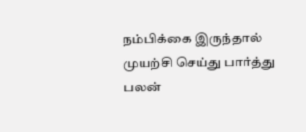நம்பிக்கை இருந்தால் முயற்சி செய்து பார்த்து பலன்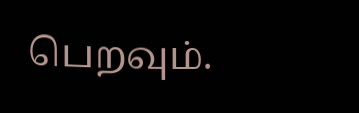பெறவும்.